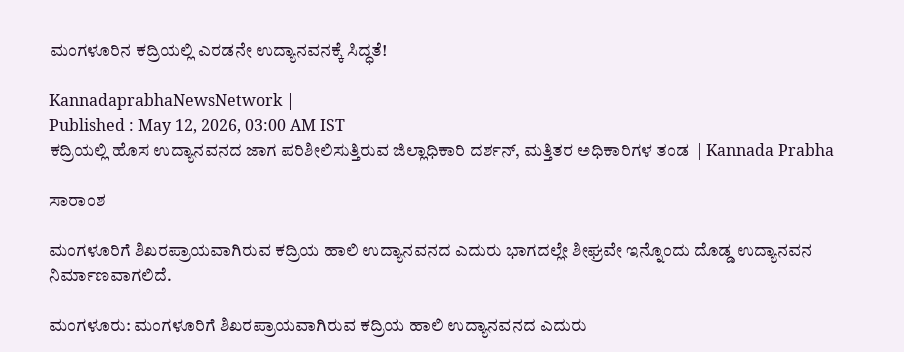ಮಂಗಳೂರಿನ ಕದ್ರಿಯಲ್ಲಿ ಎರಡನೇ ಉದ್ಯಾನವನಕ್ಕೆ ಸಿದ್ಧತೆ!

KannadaprabhaNewsNetwork |
Published : May 12, 2026, 03:00 AM IST
ಕದ್ರಿಯಲ್ಲಿ ಹೊಸ ಉದ್ಯಾನವನದ ಜಾಗ ಪರಿಶೀಲಿಸುತ್ತಿರುವ ಜಿಲ್ಲಾಧಿಕಾರಿ ದರ್ಶನ್‌, ಮತ್ತಿತರ ಅಧಿಕಾರಿಗಳ ತಂಡ  | Kannada Prabha

ಸಾರಾಂಶ

ಮಂಗಳೂರಿಗೆ ಶಿಖರಪ್ರಾಯವಾಗಿರುವ ಕದ್ರಿಯ ಹಾಲಿ ಉದ್ಯಾನವನದ ಎದುರು ಭಾಗದಲ್ಲೇ ಶೀಘ್ರವೇ ಇನ್ನೊಂದು ದೊಡ್ಡ ಉದ್ಯಾನವನ ನಿರ್ಮಾಣವಾಗಲಿದೆ.

ಮಂಗಳೂರು: ಮಂಗಳೂರಿಗೆ ಶಿಖರಪ್ರಾಯವಾಗಿರುವ ಕದ್ರಿಯ ಹಾಲಿ ಉದ್ಯಾನವನದ ಎದುರು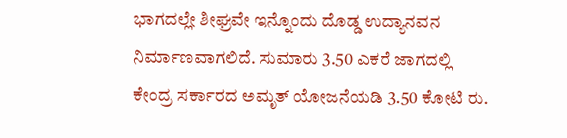ಭಾಗದಲ್ಲೇ ಶೀಘ್ರವೇ ಇನ್ನೊಂದು ದೊಡ್ಡ ಉದ್ಯಾನವನ ನಿರ್ಮಾಣವಾಗಲಿದೆ. ಸುಮಾರು 3.50 ಎಕರೆ ಜಾಗದಲ್ಲಿ ಕೇಂದ್ರ ಸರ್ಕಾರದ ಅಮೃತ್‌ ಯೋಜನೆಯಡಿ 3.50 ಕೋಟಿ ರು.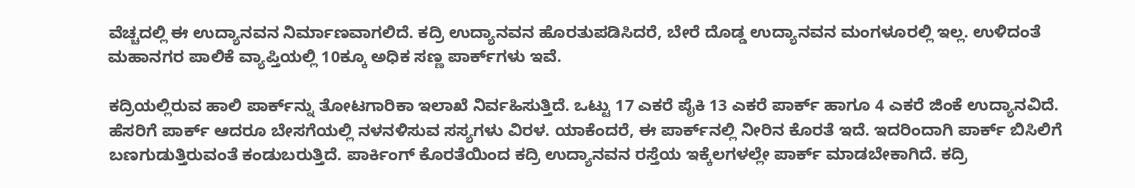ವೆಚ್ಚದಲ್ಲಿ ಈ ಉದ್ಯಾನವನ ನಿರ್ಮಾಣವಾಗಲಿದೆ. ಕದ್ರಿ ಉದ್ಯಾನವನ ಹೊರತುಪಡಿಸಿದರೆ, ಬೇರೆ ದೊಡ್ಡ ಉದ್ಯಾನವನ ಮಂಗಳೂರಲ್ಲಿ ಇಲ್ಲ. ಉಳಿದಂತೆ ಮಹಾನಗರ ಪಾಲಿಕೆ ವ್ಯಾಪ್ತಿಯಲ್ಲಿ 10ಕ್ಕೂ ಅಧಿಕ ಸಣ್ಣ ಪಾರ್ಕ್‌ಗಳು ಇವೆ.

ಕದ್ರಿಯಲ್ಲಿರುವ ಹಾಲಿ ಪಾರ್ಕ್‌ನ್ನು ತೋಟಗಾರಿಕಾ ಇಲಾಖೆ ನಿರ್ವಹಿಸುತ್ತಿದೆ. ಒಟ್ಟು 17 ಎಕರೆ ಪೈಕಿ 13 ಎಕರೆ ಪಾರ್ಕ್‌ ಹಾಗೂ 4 ಎಕರೆ ಜಿಂಕೆ ಉದ್ಯಾನವಿದೆ. ಹೆಸರಿಗೆ ಪಾರ್ಕ್‌ ಆದರೂ ಬೇಸಗೆಯಲ್ಲಿ ನಳನಳಿಸುವ ಸಸ್ಯಗಳು ವಿರಳ. ಯಾಕೆಂದರೆ, ಈ ಪಾರ್ಕ್‌ನಲ್ಲಿ ನೀರಿನ ಕೊರತೆ ಇದೆ. ಇದರಿಂದಾಗಿ ಪಾರ್ಕ್‌ ಬಿಸಿಲಿಗೆ ಬಣಗುಡುತ್ತಿರುವಂತೆ ಕಂಡುಬರುತ್ತಿದೆ. ಪಾರ್ಕಿಂಗ್‌ ಕೊರತೆಯಿಂದ ಕದ್ರಿ ಉದ್ಯಾನವನ ರಸ್ತೆಯ ಇಕ್ಕೆಲಗಳಲ್ಲೇ ಪಾರ್ಕ್‌ ಮಾಡಬೇಕಾಗಿದೆ. ಕದ್ರಿ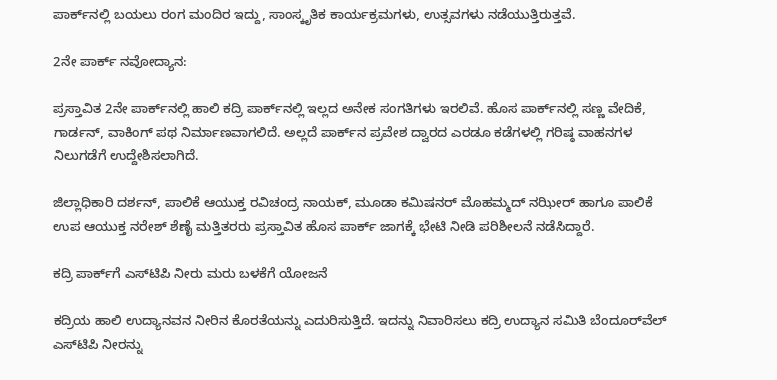ಪಾರ್ಕ್‌ನಲ್ಲಿ ಬಯಲು ರಂಗ ಮಂದಿರ ಇದ್ದು, ಸಾಂಸ್ಕೃತಿಕ ಕಾರ್ಯಕ್ರಮಗಳು, ಉತ್ಸವಗಳು ನಡೆಯುತ್ತಿರುತ್ತವೆ.

2ನೇ ಪಾರ್ಕ್‌ ನವೋದ್ಯಾನ:

ಪ್ರಸ್ತಾವಿತ 2ನೇ ಪಾರ್ಕ್‌ನಲ್ಲಿ ಹಾಲಿ ಕದ್ರಿ ಪಾರ್ಕ್‌ನಲ್ಲಿ ಇಲ್ಲದ ಅನೇಕ ಸಂಗತಿಗಳು ಇರಲಿವೆ. ಹೊಸ ಪಾರ್ಕ್‌ನಲ್ಲಿ ಸಣ್ಣ ವೇದಿಕೆ, ಗಾರ್ಡನ್‌, ವಾಕಿಂಗ್‌ ಪಥ ನಿರ್ಮಾಣವಾಗಲಿದೆ. ಅಲ್ಲದೆ ಪಾರ್ಕ್‌ನ ಪ್ರವೇಶ ದ್ವಾರದ ಎರಡೂ ಕಡೆಗಳಲ್ಲಿ ಗರಿಷ್ಠ ವಾಹನಗಳ ನಿಲುಗಡೆಗೆ ಉದ್ದೇಶಿಸಲಾಗಿದೆ.

ಜಿಲ್ಲಾಧಿಕಾರಿ ದರ್ಶನ್‌, ಪಾಲಿಕೆ ಆಯುಕ್ತ ರವಿಚಂದ್ರ ನಾಯಕ್‌, ಮೂಡಾ ಕಮಿಷನರ್‌ ಮೊಹಮ್ಮದ್‌ ನಝೀರ್‌ ಹಾಗೂ ಪಾಲಿಕೆ ಉಪ ಆಯುಕ್ತ ನರೇಶ್‌ ಶೆಣೈ ಮತ್ತಿತರರು ಪ್ರಸ್ತಾವಿತ ಹೊಸ ಪಾರ್ಕ್‌ ಜಾಗಕ್ಕೆ ಭೇಟಿ ನೀಡಿ ಪರಿಶೀಲನೆ ನಡೆಸಿದ್ದಾರೆ.

ಕದ್ರಿ ಪಾರ್ಕ್‌ಗೆ ಎಸ್‌ಟಿಪಿ ನೀರು ಮರು ಬಳಕೆಗೆ ಯೋಜನೆ

ಕದ್ರಿಯ ಹಾಲಿ ಉದ್ಯಾನವನ ನೀರಿನ ಕೊರತೆಯನ್ನು ಎದುರಿಸುತ್ತಿದೆ. ಇದನ್ನು ನಿವಾರಿಸಲು ಕದ್ರಿ ಉದ್ಯಾನ ಸಮಿತಿ ಬೆಂದೂರ್‌ವೆಲ್‌ ಎಸ್‌ಟಿಪಿ ನೀರನ್ನು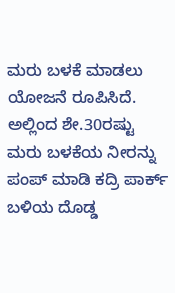ಮರು ಬಳಕೆ ಮಾಡಲು ಯೋಜನೆ ರೂಪಿಸಿದೆ. ಅಲ್ಲಿಂದ ಶೇ.30ರಷ್ಟು ಮರು ಬಳಕೆಯ ನೀರನ್ನು ಪಂಪ್‌ ಮಾಡಿ ಕದ್ರಿ ಪಾರ್ಕ್‌ ಬಳಿಯ ದೊಡ್ಡ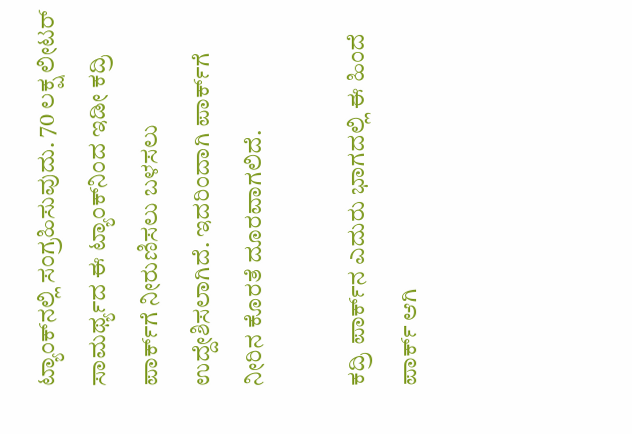ಟ್ಯಾಂಕ್‌ನಲ್ಲಿ ಸಂಗ್ರಹಿಸುವುದು. 70 ಲಕ್ಷ ಲೀಟರ್‌ ಸಾಮರ್ಥ್ಯದ ಈ ಟ್ಯಾಂಕ್‌ನಿಂದ ಇಡೀ ಕದ್ರಿ ಪಾರ್ಕ್‌ಗೆ ನೀರುಣಿಸಲು ಬಳಸಲು ಉದ್ದೇಶಿಸಲಾಗಿದೆ. ಇದರಿಂದಾಗಿ ಪಾರ್ಕ್‌ಗೆ ನೀರಿನ ಕೊರತೆ ದೂರವಾಗಲಿದೆ.

ಕದ್ರಿ ಪಾರ್ಕ್‌ನ ಎದುರು ಭಾಗದಲ್ಲಿ ಈ ಹಿಂದೆ ಪಾರ್ಕ್‌ ಆಗಿ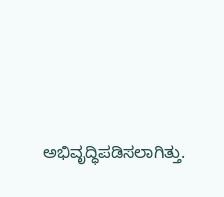ಅಭಿವೃದ್ಧಿಪಡಿಸಲಾಗಿತ್ತು.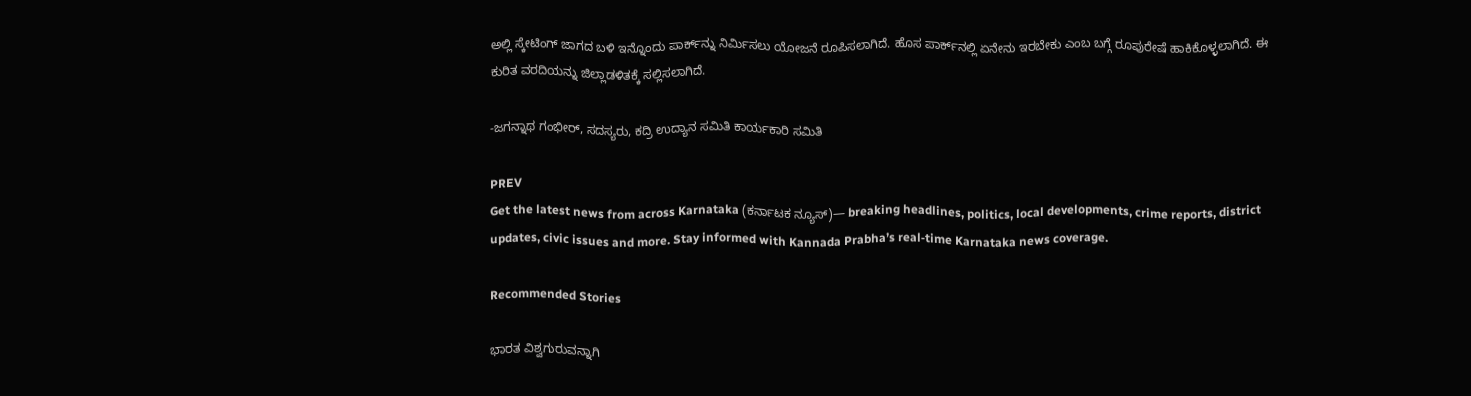ಅಲ್ಲಿ ಸ್ಕೇಟಿಂಗ್‌ ಜಾಗದ ಬಳಿ ಇನ್ನೊಂದು ಪಾರ್ಕ್‌ನ್ನು ನಿರ್ಮಿಸಲು ಯೋಜನೆ ರೂಪಿಸಲಾಗಿದೆ. ಹೊಸ ಪಾರ್ಕ್‌ನಲ್ಲಿ ಏನೇನು ಇರಬೇಕು ಎಂಬ ಬಗ್ಗೆ ರೂಪುರೇಷೆ ಹಾಕಿಕೊಳ್ಳಲಾಗಿದೆ. ಈ ಕುರಿತ ವರದಿಯನ್ನು ಜಿಲ್ಲಾಡಳಿತಕ್ಕೆ ಸಲ್ಲಿಸಲಾಗಿದೆ.

-ಜಗನ್ನಾಥ ಗಂಭೀರ್‌, ಸದಸ್ಯರು, ಕದ್ರಿ ಉದ್ಯಾನ ಸಮಿತಿ ಕಾರ್ಯಕಾರಿ ಸಮಿತಿ

PREV
Get the latest news from across Karnataka (ಕರ್ನಾಟಕ ನ್ಯೂಸ್)— breaking headlines, politics, local developments, crime reports, district updates, civic issues and more. Stay informed with Kannada Prabha’s real‑time Karnataka news coverage.

Recommended Stories

ಭಾರತ ವಿಶ್ವಗುರುವನ್ನಾಗಿ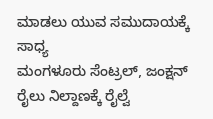ಮಾಡಲು ಯುವ ಸಮುದಾಯಕ್ಕೆ ಸಾಧ್ಯ
ಮಂಗಳೂರು ಸೆಂಟ್ರಲ್‌, ಜಂಕ್ಷನ್‌ ರೈಲು ನಿಲ್ದಾಣಕ್ಕೆ ರೈಲ್ವೆ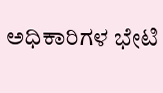ಅಧಿಕಾರಿಗಳ ಭೇಟಿ